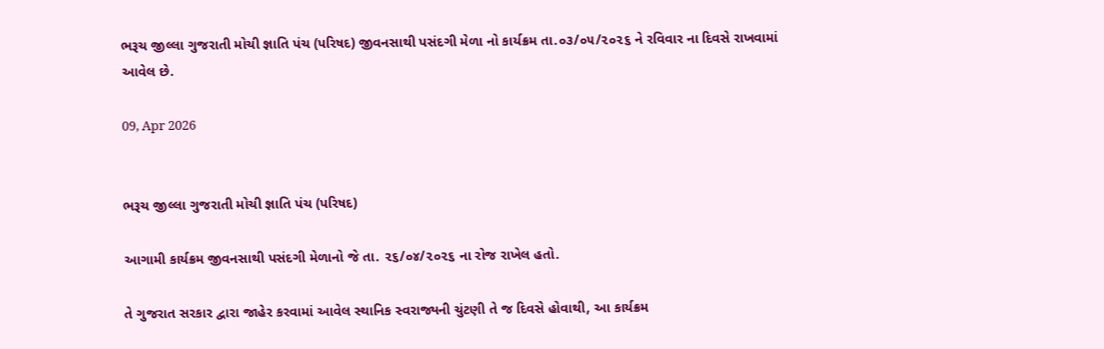ભરૂચ જીલ્લા ગુજરાતી મોચી જ્ઞાતિ પંચ (પરિષદ) જીવનસાથી પસંદગી મેળા નો કાર્યક્રમ તા.૦૩/૦૫/૨૦૨૬ ને રવિવાર ના દિવસે રાખવામાં આવેલ છે.

09, Apr 2026


ભરૂચ જીલ્લા ગુજરાતી મોચી જ્ઞાતિ પંચ (પરિષદ)

આગામી કાર્યક્રમ જીવનસાથી પસંદગી મેળાનો જે તા. ૨૬/૦૪/૨૦૨૬ ના રોજ રાખેલ હતો.

તે ગુજરાત સરકાર દ્વારા જાહેર કરવામાં આવેલ સ્થાનિક સ્વરાજ્યની ચુંટણી તે જ દિવસે હોવાથી, આ કાર્યક્રમ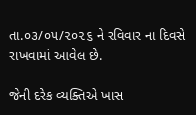તા.૦૩/૦૫/૨૦૨૬ ને રવિવાર ના દિવસે રાખવામાં આવેલ છે.

જેની દરેક વ્યક્તિએ ખાસ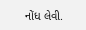નોંધ લેવી.